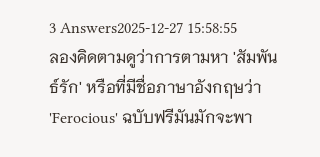3 Answers2025-12-27 15:58:55
ลองคิดตามดูว่าการตามหา 'สัมพันธ์รัก' หรือที่มีชื่อภาษาอังกฤษว่า 'Ferocious' ฉบับฟรีมันมักจะพา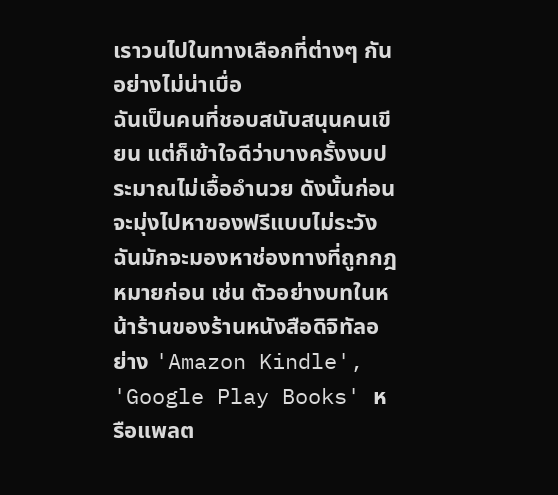เราวนไปในทางเลือกที่ต่างๆ กันอย่างไม่น่าเบื่อ
ฉันเป็นคนที่ชอบสนับสนุนคนเขียน แต่ก็เข้าใจดีว่าบางครั้งงบประมาณไม่เอื้ออำนวย ดังนั้นก่อนจะมุ่งไปหาของฟรีแบบไม่ระวัง ฉันมักจะมองหาช่องทางที่ถูกกฎหมายก่อน เช่น ตัวอย่างบทในหน้าร้านของร้านหนังสือดิจิทัลอย่าง 'Amazon Kindle', 'Google Play Books' หรือแพลต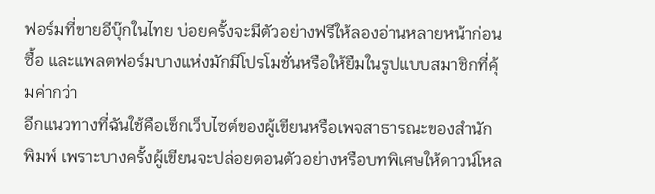ฟอร์มที่ขายอีบุ๊กในไทย บ่อยครั้งจะมีตัวอย่างฟรีให้ลองอ่านหลายหน้าก่อนซื้อ และแพลตฟอร์มบางแห่งมักมีโปรโมชั่นหรือให้ยืมในรูปแบบสมาชิกที่คุ้มค่ากว่า
อีกแนวทางที่ฉันใช้คือเช็กเว็บไซต์ของผู้เขียนหรือเพจสาธารณะของสำนักพิมพ์ เพราะบางครั้งผู้เขียนจะปล่อยตอนตัวอย่างหรือบทพิเศษให้ดาวน์โหล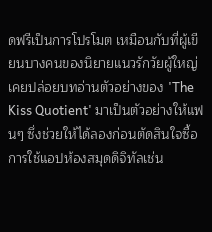ดฟรีเป็นการโปรโมต เหมือนกับที่ผู้เขียนบางคนของนิยายแนวรักวัยผู้ใหญ่เคยปล่อยบทอ่านตัวอย่างของ 'The Kiss Quotient' มาเป็นตัวอย่างให้แฟนๆ ซึ่งช่วยให้ได้ลองก่อนตัดสินใจซื้อ การใช้แอปห้องสมุดดิจิทัลเช่น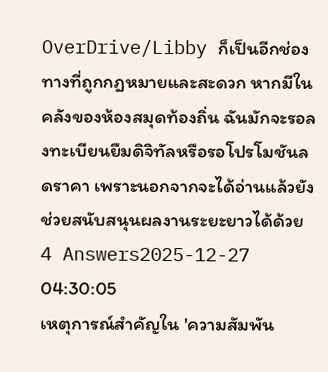OverDrive/Libby ก็เป็นอีกช่องทางที่ถูกกฎหมายและสะดวก หากมีในคลังของห้องสมุดท้องถิ่น ฉันมักจะรอลงทะเบียนยืมดิจิทัลหรือรอโปรโมชันลดราคา เพราะนอกจากจะได้อ่านแล้วยังช่วยสนับสนุนผลงานระยะยาวได้ด้วย
4 Answers2025-12-27 04:30:05
เหตุการณ์สำคัญใน 'ความสัมพัน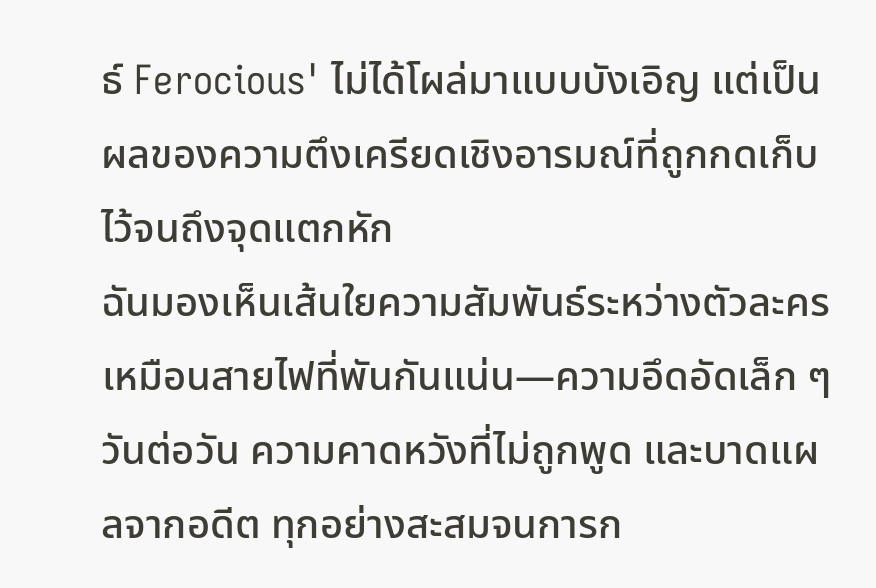ธ์ Ferocious' ไม่ได้โผล่มาแบบบังเอิญ แต่เป็นผลของความตึงเครียดเชิงอารมณ์ที่ถูกกดเก็บไว้จนถึงจุดแตกหัก
ฉันมองเห็นเส้นใยความสัมพันธ์ระหว่างตัวละครเหมือนสายไฟที่พันกันแน่น—ความอึดอัดเล็ก ๆ วันต่อวัน ความคาดหวังที่ไม่ถูกพูด และบาดแผลจากอดีต ทุกอย่างสะสมจนการก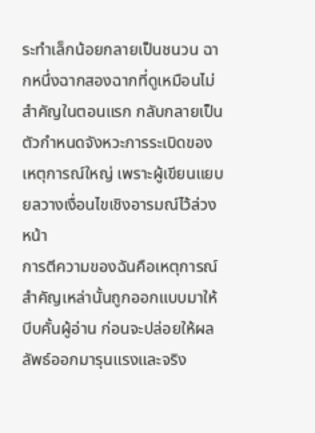ระทำเล็กน้อยกลายเป็นชนวน ฉากหนึ่งฉากสองฉากที่ดูเหมือนไม่สำคัญในตอนแรก กลับกลายเป็นตัวกำหนดจังหวะการระเบิดของเหตุการณ์ใหญ่ เพราะผู้เขียนแยบยลวางเงื่อนไขเชิงอารมณ์ไว้ล่วงหน้า
การตีความของฉันคือเหตุการณ์สำคัญเหล่านั้นถูกออกแบบมาให้บีบคั้นผู้อ่าน ก่อนจะปล่อยให้ผลลัพธ์ออกมารุนแรงและจริง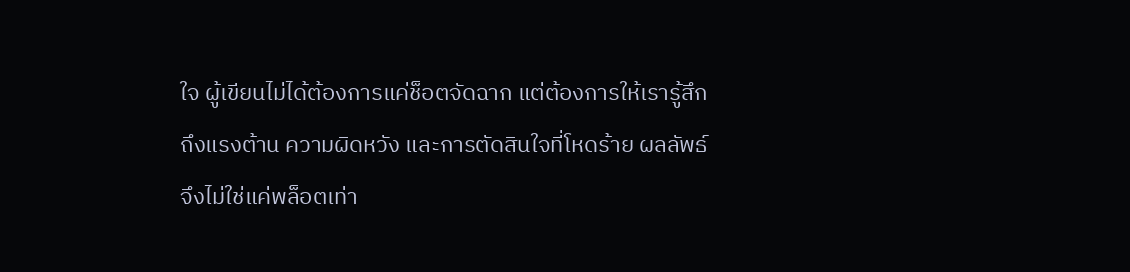ใจ ผู้เขียนไม่ได้ต้องการแค่ช็อตจัดฉาก แต่ต้องการให้เรารู้สึกถึงแรงต้าน ความผิดหวัง และการตัดสินใจที่โหดร้าย ผลลัพธ์จึงไม่ใช่แค่พล็อตเท่า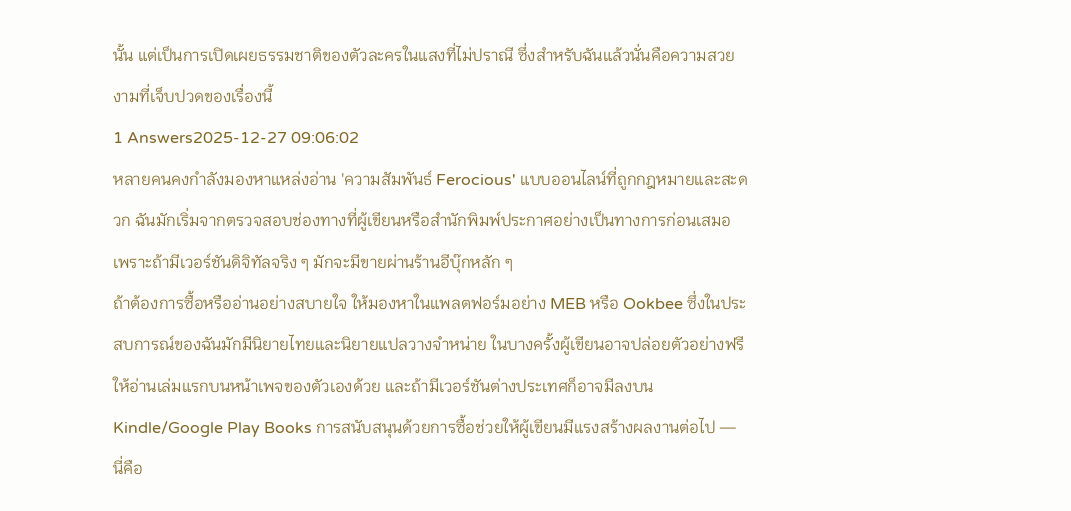นั้น แต่เป็นการเปิดเผยธรรมชาติของตัวละครในแสงที่ไม่ปราณี ซึ่งสำหรับฉันแล้วนั่นคือความสวยงามที่เจ็บปวดของเรื่องนี้
1 Answers2025-12-27 09:06:02
หลายคนคงกำลังมองหาแหล่งอ่าน 'ความสัมพันธ์ Ferocious' แบบออนไลน์ที่ถูกกฎหมายและสะดวก ฉันมักเริ่มจากตรวจสอบช่องทางที่ผู้เขียนหรือสำนักพิมพ์ประกาศอย่างเป็นทางการก่อนเสมอ เพราะถ้ามีเวอร์ชันดิจิทัลจริง ๆ มักจะมีขายผ่านร้านอีบุ๊กหลัก ๆ
ถ้าต้องการซื้อหรืออ่านอย่างสบายใจ ให้มองหาในแพลตฟอร์มอย่าง MEB หรือ Ookbee ซึ่งในประสบการณ์ของฉันมักมีนิยายไทยและนิยายแปลวางจำหน่าย ในบางครั้งผู้เขียนอาจปล่อยตัวอย่างฟรีให้อ่านเล่มแรกบนหน้าเพจของตัวเองด้วย และถ้ามีเวอร์ชันต่างประเทศก็อาจมีลงบน Kindle/Google Play Books การสนับสนุนด้วยการซื้อช่วยให้ผู้เขียนมีแรงสร้างผลงานต่อไป — นี่คือ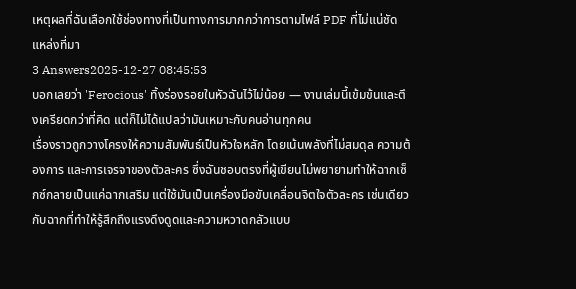เหตุผลที่ฉันเลือกใช้ช่องทางที่เป็นทางการมากกว่าการตามไฟล์ PDF ที่ไม่แน่ชัดแหล่งที่มา
3 Answers2025-12-27 08:45:53
บอกเลยว่า 'Ferocious' ทิ้งร่องรอยในหัวฉันไว้ไม่น้อย — งานเล่มนี้เข้มข้นและตึงเครียดกว่าที่คิด แต่ก็ไม่ได้แปลว่ามันเหมาะกับคนอ่านทุกคน
เรื่องราวถูกวางโครงให้ความสัมพันธ์เป็นหัวใจหลัก โดยเน้นพลังที่ไม่สมดุล ความต้องการ และการเจรจาของตัวละคร ซึ่งฉันชอบตรงที่ผู้เขียนไม่พยายามทำให้ฉากเซ็กซ์กลายเป็นแค่ฉากเสริม แต่ใช้มันเป็นเครื่องมือขับเคลื่อนจิตใจตัวละคร เช่นเดียวกับฉากที่ทำให้รู้สึกถึงแรงดึงดูดและความหวาดกลัวแบบ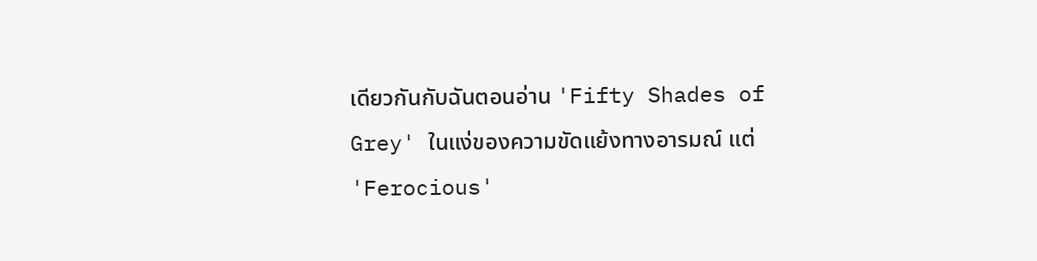เดียวกันกับฉันตอนอ่าน 'Fifty Shades of Grey' ในแง่ของความขัดแย้งทางอารมณ์ แต่ 'Ferocious'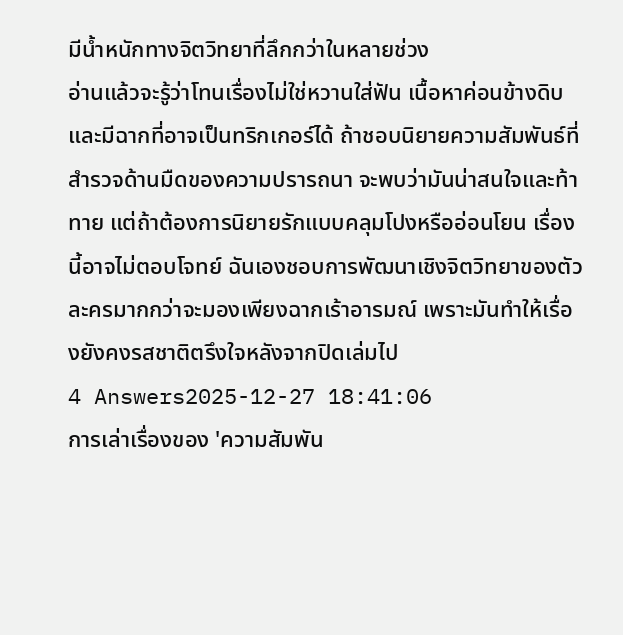มีน้ำหนักทางจิตวิทยาที่ลึกกว่าในหลายช่วง
อ่านแล้วจะรู้ว่าโทนเรื่องไม่ใช่หวานใส่ฟัน เนื้อหาค่อนข้างดิบและมีฉากที่อาจเป็นทริกเกอร์ได้ ถ้าชอบนิยายความสัมพันธ์ที่สำรวจด้านมืดของความปรารถนา จะพบว่ามันน่าสนใจและท้าทาย แต่ถ้าต้องการนิยายรักแบบคลุมโปงหรืออ่อนโยน เรื่องนี้อาจไม่ตอบโจทย์ ฉันเองชอบการพัฒนาเชิงจิตวิทยาของตัวละครมากกว่าจะมองเพียงฉากเร้าอารมณ์ เพราะมันทำให้เรื่องยังคงรสชาติตรึงใจหลังจากปิดเล่มไป
4 Answers2025-12-27 18:41:06
การเล่าเรื่องของ 'ความสัมพัน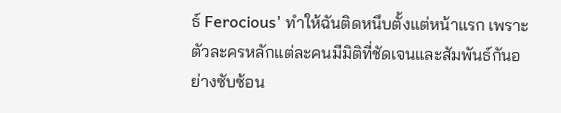ธ์ Ferocious' ทำให้ฉันติดหนึบตั้งแต่หน้าแรก เพราะตัวละครหลักแต่ละคนมีมิติที่ชัดเจนและสัมพันธ์กันอย่างซับซ้อน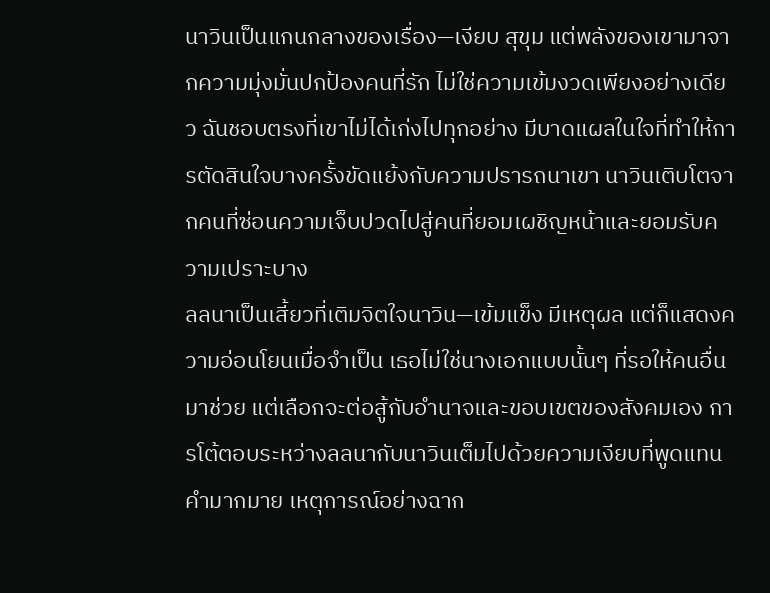นาวินเป็นแกนกลางของเรื่อง—เงียบ สุขุม แต่พลังของเขามาจากความมุ่งมั่นปกป้องคนที่รัก ไม่ใช่ความเข้มงวดเพียงอย่างเดียว ฉันชอบตรงที่เขาไม่ได้เก่งไปทุกอย่าง มีบาดแผลในใจที่ทำให้การตัดสินใจบางครั้งขัดแย้งกับความปรารถนาเขา นาวินเติบโตจากคนที่ซ่อนความเจ็บปวดไปสู่คนที่ยอมเผชิญหน้าและยอมรับความเปราะบาง
ลลนาเป็นเสี้ยวที่เติมจิตใจนาวิน—เข้มแข็ง มีเหตุผล แต่ก็แสดงความอ่อนโยนเมื่อจำเป็น เธอไม่ใช่นางเอกแบบนั้นๆ ที่รอให้คนอื่นมาช่วย แต่เลือกจะต่อสู้กับอำนาจและขอบเขตของสังคมเอง การโต้ตอบระหว่างลลนากับนาวินเต็มไปด้วยความเงียบที่พูดแทนคำมากมาย เหตุการณ์อย่างฉาก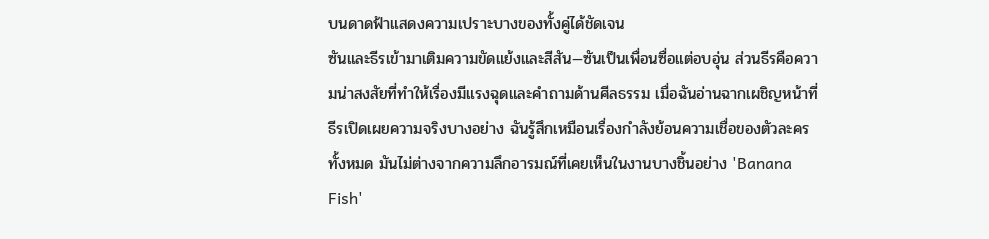บนดาดฟ้าแสดงความเปราะบางของทั้งคู่ได้ชัดเจน
ซันและธีรเข้ามาเติมความขัดแย้งและสีสัน—ซันเป็นเพื่อนซื่อแต่อบอุ่น ส่วนธีรคือความน่าสงสัยที่ทำให้เรื่องมีแรงฉุดและคำถามด้านศีลธรรม เมื่อฉันอ่านฉากเผชิญหน้าที่ธีรเปิดเผยความจริงบางอย่าง ฉันรู้สึกเหมือนเรื่องกำลังย้อนความเชื่อของตัวละครทั้งหมด มันไม่ต่างจากความลึกอารมณ์ที่เคยเห็นในงานบางชิ้นอย่าง 'Banana Fish'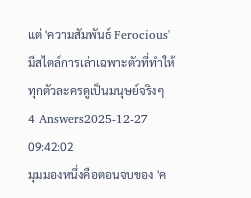แต่ 'ความสัมพันธ์ Ferocious' มีสไตล์การเล่าเฉพาะตัวที่ทำให้ทุกตัวละครดูเป็นมนุษย์จริงๆ
4 Answers2025-12-27 09:42:02
มุมมองหนึ่งคือตอนจบของ 'ค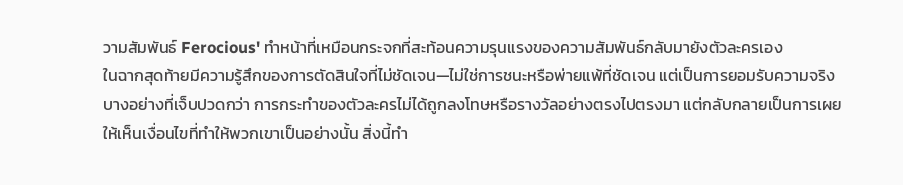วามสัมพันธ์ Ferocious' ทำหน้าที่เหมือนกระจกที่สะท้อนความรุนแรงของความสัมพันธ์กลับมายังตัวละครเอง
ในฉากสุดท้ายมีความรู้สึกของการตัดสินใจที่ไม่ชัดเจน—ไม่ใช่การชนะหรือพ่ายแพ้ที่ชัดเจน แต่เป็นการยอมรับความจริงบางอย่างที่เจ็บปวดกว่า การกระทำของตัวละครไม่ได้ถูกลงโทษหรือรางวัลอย่างตรงไปตรงมา แต่กลับกลายเป็นการเผยให้เห็นเงื่อนไขที่ทำให้พวกเขาเป็นอย่างนั้น สิ่งนี้ทำ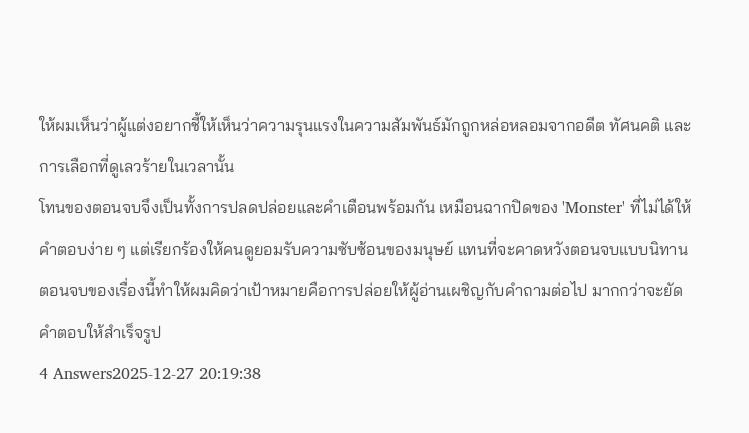ให้ผมเห็นว่าผู้แต่งอยากชี้ให้เห็นว่าความรุนแรงในความสัมพันธ์มักถูกหล่อหลอมจากอดีต ทัศนคติ และการเลือกที่ดูเลวร้ายในเวลานั้น
โทนของตอนจบจึงเป็นทั้งการปลดปล่อยและคำเตือนพร้อมกัน เหมือนฉากปิดของ 'Monster' ที่ไม่ได้ให้คำตอบง่าย ๆ แต่เรียกร้องให้คนดูยอมรับความซับซ้อนของมนุษย์ แทนที่จะคาดหวังตอนจบแบบนิทาน ตอนจบของเรื่องนี้ทำให้ผมคิดว่าเป้าหมายคือการปล่อยให้ผู้อ่านเผชิญกับคำถามต่อไป มากกว่าจะยัดคำตอบให้สำเร็จรูป
4 Answers2025-12-27 20:19:38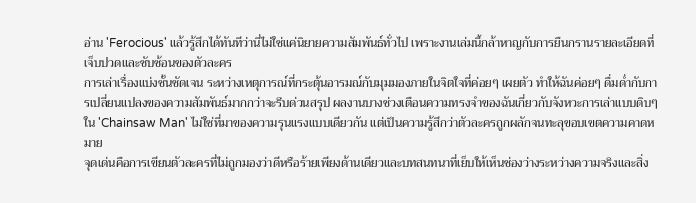อ่าน 'Ferocious' แล้วรู้สึกได้ทันทีว่านี่ไม่ใช่แค่นิยายความสัมพันธ์ทั่วไป เพราะงานเล่มนี้กล้าหาญกับการยืนกรานรายละเอียดที่เจ็บปวดและซับซ้อนของตัวละคร
การเล่าเรื่องแบ่งชั้นชัดเจน ระหว่างเหตุการณ์ที่กระตุ้นอารมณ์กับมุมมองภายในจิตใจที่ค่อยๆ เผยตัว ทำให้ฉันค่อยๆ ดื่มด่ำกับการเปลี่ยนแปลงของความสัมพันธ์มากกว่าจะรีบด่วนสรุป ผลงานบางช่วงเตือนความทรงจำของฉันเกี่ยวกับจังหวะการเล่าแบบดิบๆ ใน 'Chainsaw Man' ไม่ใช่ที่มาของความรุนแรงแบบเดียวกัน แต่เป็นความรู้สึกว่าตัวละครถูกผลักจนทะลุขอบเขตความคาดหมาย
จุดเด่นคือการเขียนตัวละครที่ไม่ถูกมองว่าดีหรือร้ายเพียงด้านเดียวและบทสนทนาที่เย็บให้เห็นช่องว่างระหว่างความจริงและสิ่ง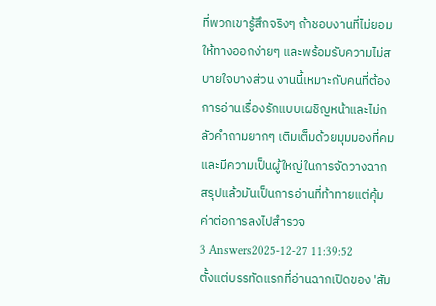ที่พวกเขารู้สึกจริงๆ ถ้าชอบงานที่ไม่ยอมให้ทางออกง่ายๆ และพร้อมรับความไม่สบายใจบางส่วน งานนี้เหมาะกับคนที่ต้องการอ่านเรื่องรักแบบเผชิญหน้าและไม่กลัวคำถามยากๆ เติมเต็มด้วยมุมมองที่คมและมีความเป็นผู้ใหญ่ในการจัดวางฉาก สรุปแล้วมันเป็นการอ่านที่ท้าทายแต่คุ้มค่าต่อการลงไปสำรวจ
3 Answers2025-12-27 11:39:52
ตั้งแต่บรรทัดแรกที่อ่านฉากเปิดของ 'สัม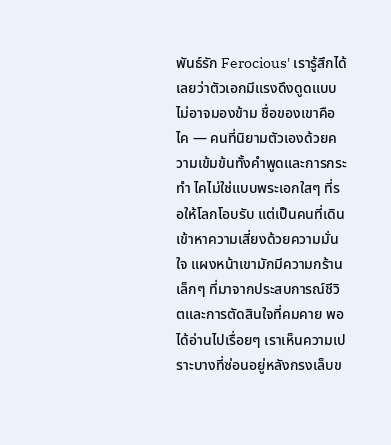พันธ์รัก Ferocious' เรารู้สึกได้เลยว่าตัวเอกมีแรงดึงดูดแบบไม่อาจมองข้าม ชื่อของเขาคือไค — คนที่นิยามตัวเองด้วยความเข้มข้นทั้งคำพูดและการกระทำ ไคไม่ใช่แบบพระเอกใสๆ ที่รอให้โลกโอบรับ แต่เป็นคนที่เดินเข้าหาความเสี่ยงด้วยความมั่นใจ แผงหน้าเขามักมีความกร้านเล็กๆ ที่มาจากประสบการณ์ชีวิตและการตัดสินใจที่คมคาย พอได้อ่านไปเรื่อยๆ เราเห็นความเปราะบางที่ซ่อนอยู่หลังกรงเล็บข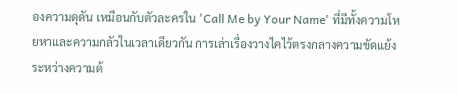องความดุดัน เหมือนกับตัวละครใน 'Call Me by Your Name' ที่มีทั้งความโหยหาและความกลัวในเวลาเดียวกัน การเล่าเรื่องวางไคไว้ตรงกลางความขัดแย้งระหว่างความต้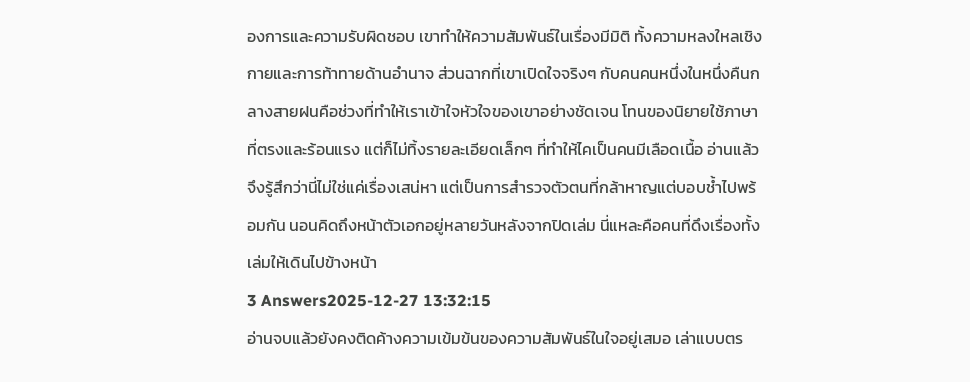องการและความรับผิดชอบ เขาทำให้ความสัมพันธ์ในเรื่องมีมิติ ทั้งความหลงใหลเชิงกายและการท้าทายด้านอำนาจ ส่วนฉากที่เขาเปิดใจจริงๆ กับคนคนหนึ่งในหนึ่งคืนกลางสายฝนคือช่วงที่ทำให้เราเข้าใจหัวใจของเขาอย่างชัดเจน โทนของนิยายใช้ภาษาที่ตรงและร้อนแรง แต่ก็ไม่ทิ้งรายละเอียดเล็กๆ ที่ทำให้ไคเป็นคนมีเลือดเนื้อ อ่านแล้วจึงรู้สึกว่านี่ไม่ใช่แค่เรื่องเสน่หา แต่เป็นการสำรวจตัวตนที่กล้าหาญแต่บอบช้ำไปพร้อมกัน นอนคิดถึงหน้าตัวเอกอยู่หลายวันหลังจากปิดเล่ม นี่แหละคือคนที่ดึงเรื่องทั้งเล่มให้เดินไปข้างหน้า
3 Answers2025-12-27 13:32:15
อ่านจบแล้วยังคงติดค้างความเข้มข้นของความสัมพันธ์ในใจอยู่เสมอ เล่าแบบตร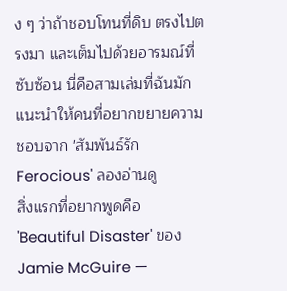ง ๆ ว่าถ้าชอบโทนที่ดิบ ตรงไปตรงมา และเต็มไปด้วยอารมณ์ที่ซับซ้อน นี่คือสามเล่มที่ฉันมักแนะนำให้คนที่อยากขยายความชอบจาก 'สัมพันธ์รัก Ferocious' ลองอ่านดู
สิ่งแรกที่อยากพูดคือ 'Beautiful Disaster' ของ Jamie McGuire —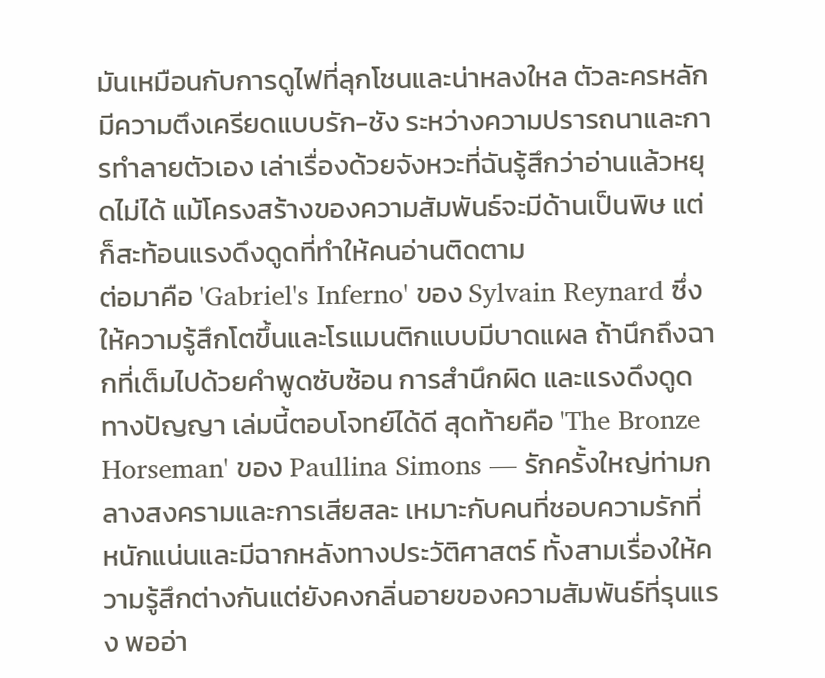มันเหมือนกับการดูไฟที่ลุกโชนและน่าหลงใหล ตัวละครหลักมีความตึงเครียดแบบรัก-ชัง ระหว่างความปรารถนาและการทำลายตัวเอง เล่าเรื่องด้วยจังหวะที่ฉันรู้สึกว่าอ่านแล้วหยุดไม่ได้ แม้โครงสร้างของความสัมพันธ์จะมีด้านเป็นพิษ แต่ก็สะท้อนแรงดึงดูดที่ทำให้คนอ่านติดตาม
ต่อมาคือ 'Gabriel's Inferno' ของ Sylvain Reynard ซึ่งให้ความรู้สึกโตขึ้นและโรแมนติกแบบมีบาดแผล ถ้านึกถึงฉากที่เต็มไปด้วยคำพูดซับซ้อน การสำนึกผิด และแรงดึงดูดทางปัญญา เล่มนี้ตอบโจทย์ได้ดี สุดท้ายคือ 'The Bronze Horseman' ของ Paullina Simons — รักครั้งใหญ่ท่ามกลางสงครามและการเสียสละ เหมาะกับคนที่ชอบความรักที่หนักแน่นและมีฉากหลังทางประวัติศาสตร์ ทั้งสามเรื่องให้ความรู้สึกต่างกันแต่ยังคงกลิ่นอายของความสัมพันธ์ที่รุนแรง พออ่า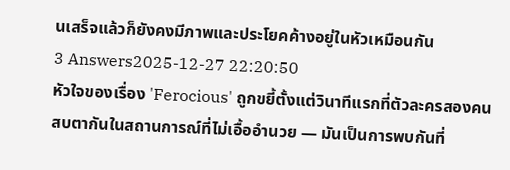นเสร็จแล้วก็ยังคงมีภาพและประโยคค้างอยู่ในหัวเหมือนกัน
3 Answers2025-12-27 22:20:50
หัวใจของเรื่อง 'Ferocious' ถูกขยี้ตั้งแต่วินาทีแรกที่ตัวละครสองคนสบตากันในสถานการณ์ที่ไม่เอื้ออำนวย — มันเป็นการพบกันที่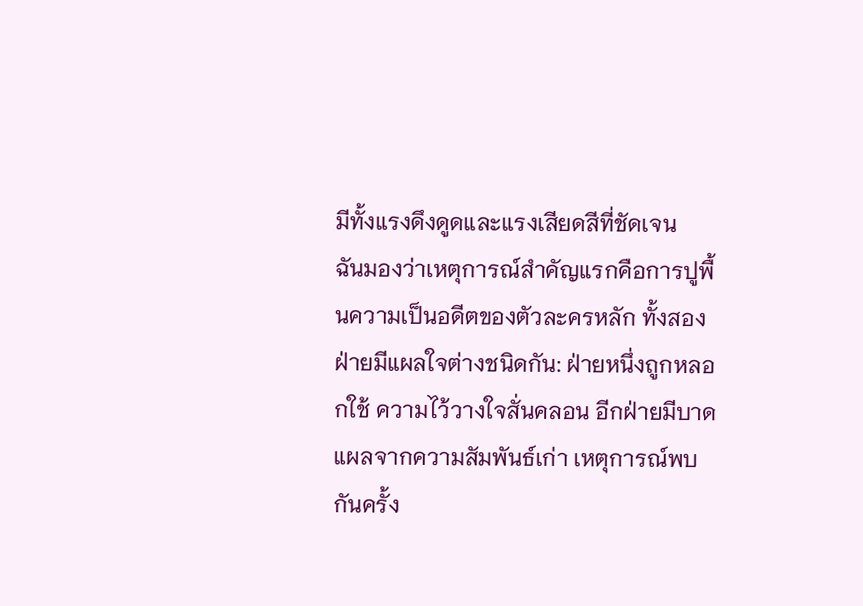มีทั้งแรงดึงดูดและแรงเสียดสีที่ชัดเจน
ฉันมองว่าเหตุการณ์สำคัญแรกคือการปูพื้นความเป็นอดีตของตัวละครหลัก ทั้งสองฝ่ายมีแผลใจต่างชนิดกัน: ฝ่ายหนึ่งถูกหลอกใช้ ความไว้วางใจสั่นคลอน อีกฝ่ายมีบาดแผลจากความสัมพันธ์เก่า เหตุการณ์พบกันครั้ง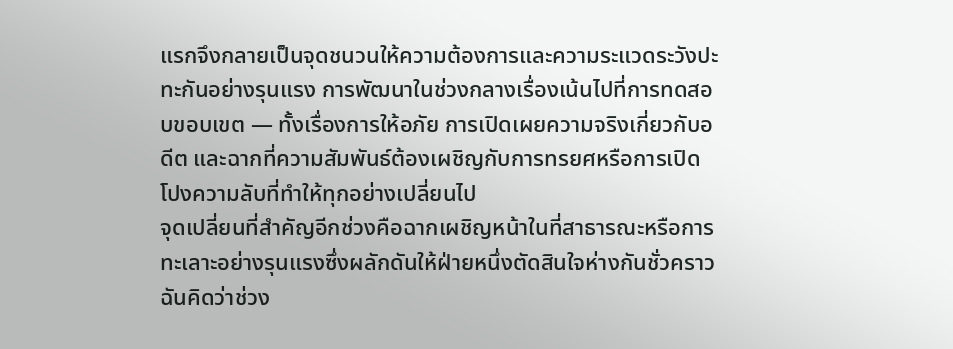แรกจึงกลายเป็นจุดชนวนให้ความต้องการและความระแวดระวังปะทะกันอย่างรุนแรง การพัฒนาในช่วงกลางเรื่องเน้นไปที่การทดสอบขอบเขต — ทั้งเรื่องการให้อภัย การเปิดเผยความจริงเกี่ยวกับอดีต และฉากที่ความสัมพันธ์ต้องเผชิญกับการทรยศหรือการเปิดโปงความลับที่ทำให้ทุกอย่างเปลี่ยนไป
จุดเปลี่ยนที่สำคัญอีกช่วงคือฉากเผชิญหน้าในที่สาธารณะหรือการทะเลาะอย่างรุนแรงซึ่งผลักดันให้ฝ่ายหนึ่งตัดสินใจห่างกันชั่วคราว ฉันคิดว่าช่วง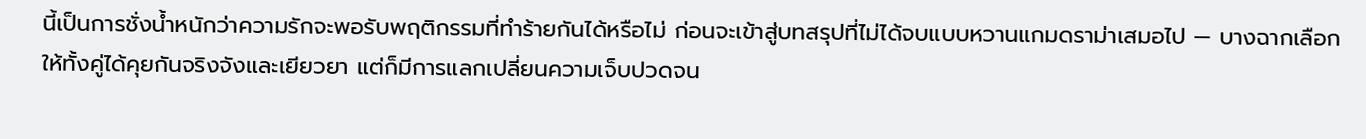นี้เป็นการชั่งน้ำหนักว่าความรักจะพอรับพฤติกรรมที่ทำร้ายกันได้หรือไม่ ก่อนจะเข้าสู่บทสรุปที่ไม่ได้จบแบบหวานแกมดราม่าเสมอไป — บางฉากเลือกให้ทั้งคู่ได้คุยกันจริงจังและเยียวยา แต่ก็มีการแลกเปลี่ยนความเจ็บปวดจน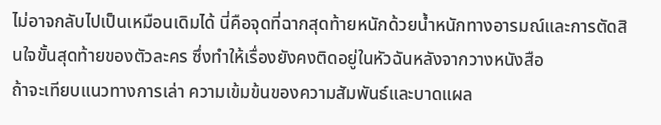ไม่อาจกลับไปเป็นเหมือนเดิมได้ นี่คือจุดที่ฉากสุดท้ายหนักด้วยน้ำหนักทางอารมณ์และการตัดสินใจขั้นสุดท้ายของตัวละคร ซึ่งทำให้เรื่องยังคงติดอยู่ในหัวฉันหลังจากวางหนังสือ
ถ้าจะเทียบแนวทางการเล่า ความเข้มข้นของความสัมพันธ์และบาดแผล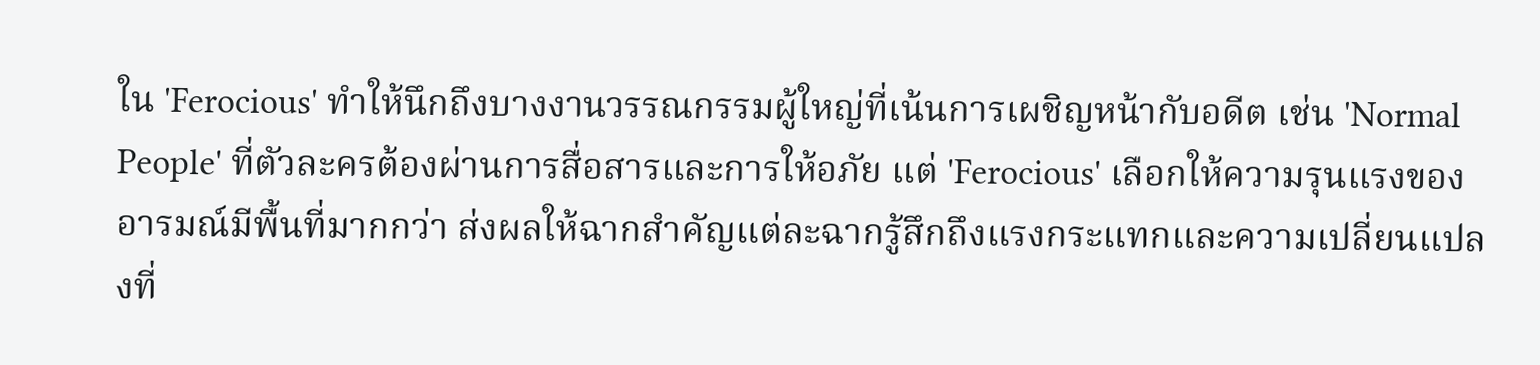ใน 'Ferocious' ทำให้นึกถึงบางงานวรรณกรรมผู้ใหญ่ที่เน้นการเผชิญหน้ากับอดีต เช่น 'Normal People' ที่ตัวละครต้องผ่านการสื่อสารและการให้อภัย แต่ 'Ferocious' เลือกให้ความรุนแรงของอารมณ์มีพื้นที่มากกว่า ส่งผลให้ฉากสำคัญแต่ละฉากรู้สึกถึงแรงกระแทกและความเปลี่ยนแปลงที่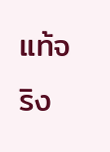แท้จริง